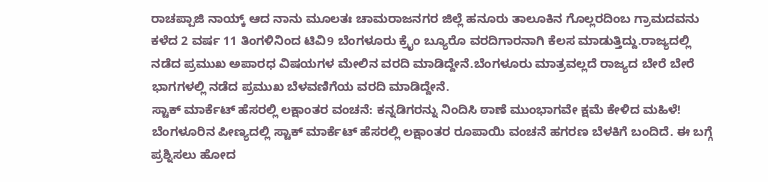ರಾಚಪ್ಪಾಜಿ ನಾಯ್ಕ್ ಆದ ನಾನು ಮೂಲತಃ ಚಾಮರಾಜನಗರ ಜಿಲ್ಲೆ ಹನೂರು ತಾಲೂಕಿನ ಗೊಲ್ಲರದಿಂಬ ಗ್ರಾಮದವನು ಕಳೆದ 2 ವರ್ಷ 11 ತಿಂಗಳಿನಿಂದ ಟಿವಿ9 ಬೆಂಗಳೂರು ಕ್ರೈಂ ಬ್ಯೂರೊ ವರದಿಗಾರನಾಗಿ ಕೆಲಸ ಮಾಡುತ್ತಿದ್ದು.ರಾಜ್ಯದಲ್ಲಿ ನಡೆದ ಪ್ರಮುಖ ಅಪಾರಧ ವಿಷಯಗಳ ಮೇಲಿನ ವರದಿ ಮಾಡಿದ್ದೇನೆ.ಬೆಂಗಳೂರು ಮಾತ್ರವಲ್ಲದೆ ರಾಜ್ಯದ ಬೇರೆ ಬೇರೆ ಭಾಗಗಳಲ್ಲಿ ನಡೆದ ಪ್ರಮುಖ ಬೆಳವಣಿಗೆಯ ವರದಿ ಮಾಡಿದ್ದೇನೆ.
ಸ್ಟಾಕ್ ಮಾರ್ಕೆಟ್ ಹೆಸರಲ್ಲಿ ಲಕ್ಷಾಂತರ ವಂಚನೆ: ಕನ್ನಡಿಗರನ್ನು ನಿಂದಿಸಿ ಠಾಣೆ ಮುಂಭಾಗವೇ ಕ್ಷಮೆ ಕೇಳಿದ ಮಹಿಳೆ!
ಬೆಂಗಳೂರಿನ ಪೀಣ್ಯದಲ್ಲಿ ಸ್ಟಾಕ್ ಮಾರ್ಕೆಟ್ ಹೆಸರಲ್ಲಿ ಲಕ್ಷಾಂತರ ರೂಪಾಯಿ ವಂಚನೆ ಹಗರಣ ಬೆಳಕಿಗೆ ಬಂದಿದೆ. ಈ ಬಗ್ಗೆ ಪ್ರಶ್ನಿಸಲು ಹೋದ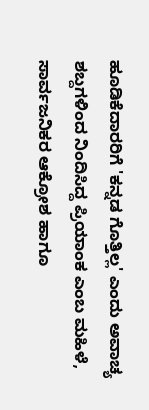ಹೂಡಿಕೆದಾರರಿಗೆ 'ಕನ್ನಡ ಗೊತ್ತಿಲ್ಲ' ಎಂದು ಅವಾಚ್ಯ ಶಬ್ದಗಳಿಂದ ನಿಂದಿಸಿದ್ದ ಪ್ರಿಯಾಂಕ ಎಂಬ ಮಹಿಳೆ, ಸಾರ್ವಜನಿಕರ ಆಕ್ರೋಶ ಹಾಗೂ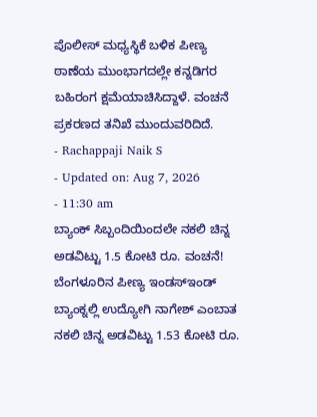ಪೊಲೀಸ್ ಮಧ್ಯಸ್ಥಿಕೆ ಬಳಿಕ ಪೀಣ್ಯ ಠಾಣೆಯ ಮುಂಭಾಗದಲ್ಲೇ ಕನ್ನಡಿಗರ ಬಹಿರಂಗ ಕ್ಷಮೆಯಾಚಿಸಿದ್ದಾಳೆ. ವಂಚನೆ ಪ್ರಕರಣದ ತನಿಖೆ ಮುಂದುವರಿದಿದೆ.
- Rachappaji Naik S
- Updated on: Aug 7, 2026
- 11:30 am
ಬ್ಯಾಂಕ್ ಸಿಬ್ಬಂದಿಯಿಂದಲೇ ನಕಲಿ ಚಿನ್ನ ಅಡವಿಟ್ಟು 1.5 ಕೋಟಿ ರೂ. ವಂಚನೆ!
ಬೆಂಗಳೂರಿನ ಪೀಣ್ಯ ಇಂಡಸ್ಇಂಡ್ ಬ್ಯಾಂಕ್ನಲ್ಲಿ ಉದ್ಯೋಗಿ ನಾಗೇಶ್ ಎಂಬಾತ ನಕಲಿ ಚಿನ್ನ ಅಡವಿಟ್ಟು 1.53 ಕೋಟಿ ರೂ.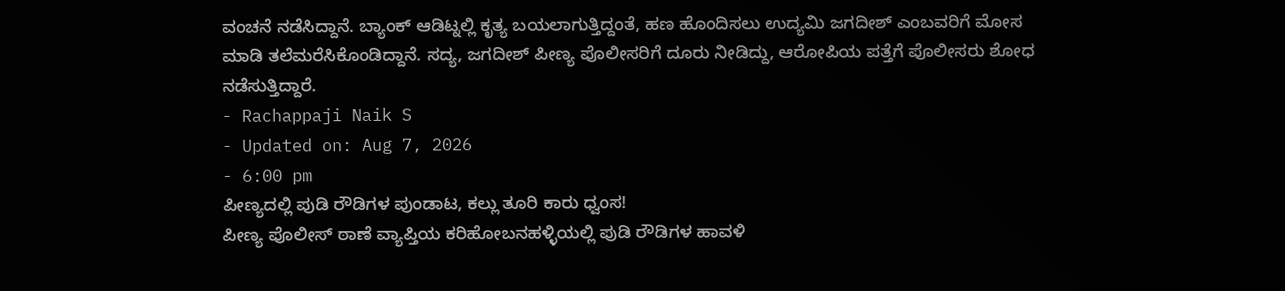ವಂಚನೆ ನಡೆಸಿದ್ದಾನೆ. ಬ್ಯಾಂಕ್ ಆಡಿಟ್ನಲ್ಲಿ ಕೃತ್ಯ ಬಯಲಾಗುತ್ತಿದ್ದಂತೆ, ಹಣ ಹೊಂದಿಸಲು ಉದ್ಯಮಿ ಜಗದೀಶ್ ಎಂಬವರಿಗೆ ಮೋಸ ಮಾಡಿ ತಲೆಮರೆಸಿಕೊಂಡಿದ್ದಾನೆ. ಸದ್ಯ, ಜಗದೀಶ್ ಪೀಣ್ಯ ಪೊಲೀಸರಿಗೆ ದೂರು ನೀಡಿದ್ದು, ಆರೋಪಿಯ ಪತ್ತೆಗೆ ಪೊಲೀಸರು ಶೋಧ ನಡೆಸುತ್ತಿದ್ದಾರೆ.
- Rachappaji Naik S
- Updated on: Aug 7, 2026
- 6:00 pm
ಪೀಣ್ಯದಲ್ಲಿ ಪುಡಿ ರೌಡಿಗಳ ಪುಂಡಾಟ, ಕಲ್ಲು ತೂರಿ ಕಾರು ಧ್ವಂಸ!
ಪೀಣ್ಯ ಪೊಲೀಸ್ ಠಾಣೆ ವ್ಯಾಪ್ತಿಯ ಕರಿಹೋಬನಹಳ್ಳಿಯಲ್ಲಿ ಪುಡಿ ರೌಡಿಗಳ ಹಾವಳಿ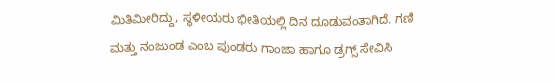ಮಿತಿಮೀರಿದ್ದು, ಸ್ಥಳೀಯರು ಭೀತಿಯಲ್ಲಿ ದಿನ ದೂಡುವಂತಾಗಿದೆ. ಗಣಿ ಮತ್ತು ನಂಜುಂಡ ಎಂಬ ಪುಂಡರು ಗಾಂಜಾ ಹಾಗೂ ಡ್ರಗ್ಸ್ ಸೇವಿಸಿ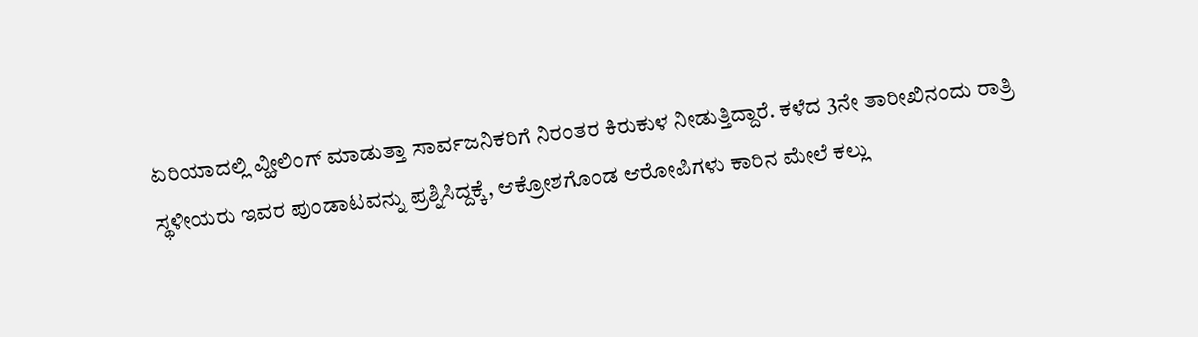ಏರಿಯಾದಲ್ಲಿ ವ್ಹೀಲಿಂಗ್ ಮಾಡುತ್ತಾ ಸಾರ್ವಜನಿಕರಿಗೆ ನಿರಂತರ ಕಿರುಕುಳ ನೀಡುತ್ತಿದ್ದಾರೆ. ಕಳೆದ 3ನೇ ತಾರೀಖಿನಂದು ರಾತ್ರಿ ಸ್ಥಳೀಯರು ಇವರ ಪುಂಡಾಟವನ್ನು ಪ್ರಶ್ನಿಸಿದ್ದಕ್ಕೆ, ಆಕ್ರೋಶಗೊಂಡ ಆರೋಪಿಗಳು ಕಾರಿನ ಮೇಲೆ ಕಲ್ಲು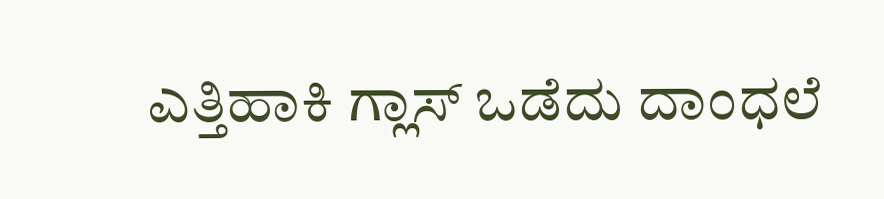ಎತ್ತಿಹಾಕಿ ಗ್ಲಾಸ್ ಒಡೆದು ದಾಂಧಲೆ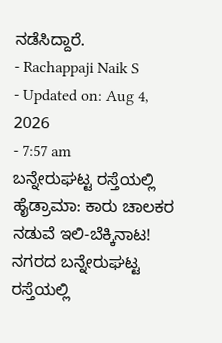ನಡೆಸಿದ್ದಾರೆ.
- Rachappaji Naik S
- Updated on: Aug 4, 2026
- 7:57 am
ಬನ್ನೇರುಘಟ್ಟ ರಸ್ತೆಯಲ್ಲಿ ಹೈಡ್ರಾಮಾ: ಕಾರು ಚಾಲಕರ ನಡುವೆ ಇಲಿ-ಬೆಕ್ಕಿನಾಟ!
ನಗರದ ಬನ್ನೇರುಘಟ್ಟ ರಸ್ತೆಯಲ್ಲಿ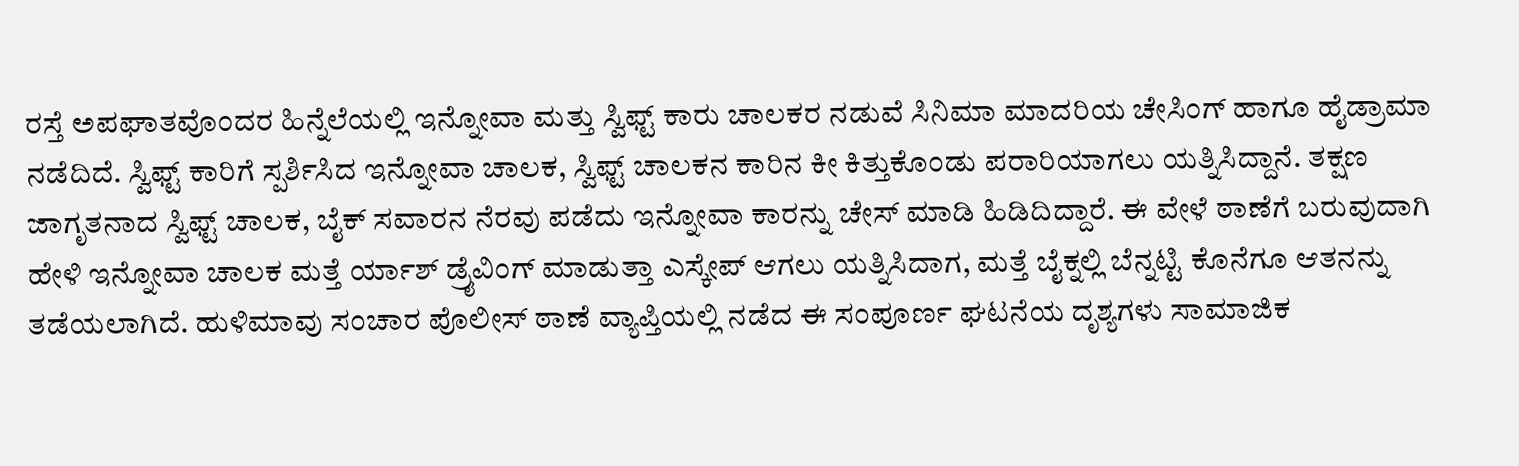ರಸ್ತೆ ಅಪಘಾತವೊಂದರ ಹಿನ್ನೆಲೆಯಲ್ಲಿ ಇನ್ನೋವಾ ಮತ್ತು ಸ್ವಿಫ್ಟ್ ಕಾರು ಚಾಲಕರ ನಡುವೆ ಸಿನಿಮಾ ಮಾದರಿಯ ಚೇಸಿಂಗ್ ಹಾಗೂ ಹೈಡ್ರಾಮಾ ನಡೆದಿದೆ. ಸ್ವಿಫ್ಟ್ ಕಾರಿಗೆ ಸ್ಪರ್ಶಿಸಿದ ಇನ್ನೋವಾ ಚಾಲಕ, ಸ್ವಿಫ್ಟ್ ಚಾಲಕನ ಕಾರಿನ ಕೀ ಕಿತ್ತುಕೊಂಡು ಪರಾರಿಯಾಗಲು ಯತ್ನಿಸಿದ್ದಾನೆ. ತಕ್ಷಣ ಜಾಗೃತನಾದ ಸ್ವಿಫ್ಟ್ ಚಾಲಕ, ಬೈಕ್ ಸವಾರನ ನೆರವು ಪಡೆದು ಇನ್ನೋವಾ ಕಾರನ್ನು ಚೇಸ್ ಮಾಡಿ ಹಿಡಿದಿದ್ದಾರೆ. ಈ ವೇಳೆ ಠಾಣೆಗೆ ಬರುವುದಾಗಿ ಹೇಳಿ ಇನ್ನೋವಾ ಚಾಲಕ ಮತ್ತೆ ರ್ಯಾಶ್ ಡ್ರೈವಿಂಗ್ ಮಾಡುತ್ತಾ ಎಸ್ಕೇಪ್ ಆಗಲು ಯತ್ನಿಸಿದಾಗ, ಮತ್ತೆ ಬೈಕ್ನಲ್ಲಿ ಬೆನ್ನಟ್ಟಿ ಕೊನೆಗೂ ಆತನನ್ನು ತಡೆಯಲಾಗಿದೆ. ಹುಳಿಮಾವು ಸಂಚಾರ ಪೊಲೀಸ್ ಠಾಣೆ ವ್ಯಾಪ್ತಿಯಲ್ಲಿ ನಡೆದ ಈ ಸಂಪೂರ್ಣ ಘಟನೆಯ ದೃಶ್ಯಗಳು ಸಾಮಾಜಿಕ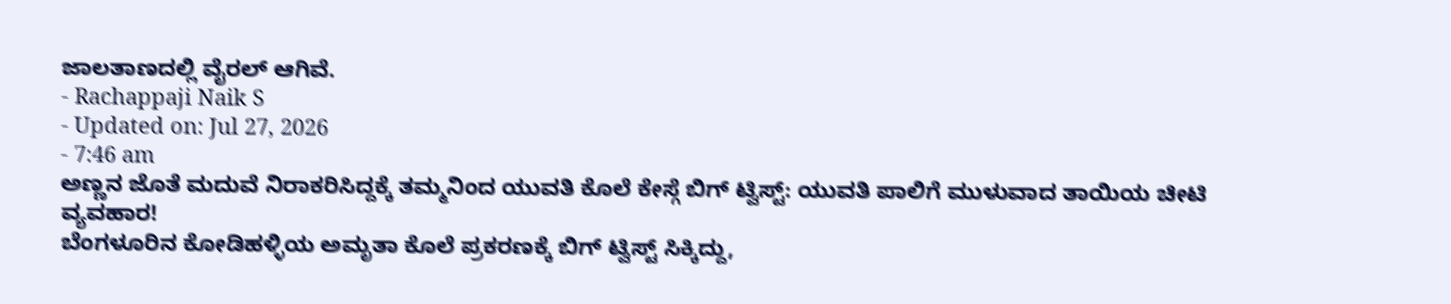ಜಾಲತಾಣದಲ್ಲಿ ವೈರಲ್ ಆಗಿವೆ.
- Rachappaji Naik S
- Updated on: Jul 27, 2026
- 7:46 am
ಅಣ್ಣನ ಜೊತೆ ಮದುವೆ ನಿರಾಕರಿಸಿದ್ದಕ್ಕೆ ತಮ್ಮನಿಂದ ಯುವತಿ ಕೊಲೆ ಕೇಸ್ಗೆ ಬಿಗ್ ಟ್ವಿಸ್ಟ್: ಯುವತಿ ಪಾಲಿಗೆ ಮುಳುವಾದ ತಾಯಿಯ ಚೀಟಿ ವ್ಯವಹಾರ!
ಬೆಂಗಳೂರಿನ ಕೋಡಿಹಳ್ಳಿಯ ಅಮೃತಾ ಕೊಲೆ ಪ್ರಕರಣಕ್ಕೆ ಬಿಗ್ ಟ್ವಿಸ್ಟ್ ಸಿಕ್ಕಿದ್ದು,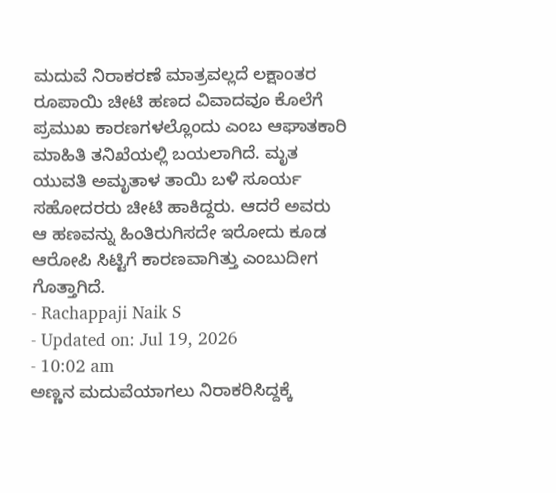ಮದುವೆ ನಿರಾಕರಣೆ ಮಾತ್ರವಲ್ಲದೆ ಲಕ್ಷಾಂತರ ರೂಪಾಯಿ ಚೀಟಿ ಹಣದ ವಿವಾದವೂ ಕೊಲೆಗೆ ಪ್ರಮುಖ ಕಾರಣಗಳಲ್ಲೊಂದು ಎಂಬ ಆಘಾತಕಾರಿ ಮಾಹಿತಿ ತನಿಖೆಯಲ್ಲಿ ಬಯಲಾಗಿದೆ. ಮೃತ ಯುವತಿ ಅಮೃತಾಳ ತಾಯಿ ಬಳಿ ಸೂರ್ಯ ಸಹೋದರರು ಚೀಟಿ ಹಾಕಿದ್ದರು. ಆದರೆ ಅವರು ಆ ಹಣವನ್ನು ಹಿಂತಿರುಗಿಸದೇ ಇರೋದು ಕೂಡ ಆರೋಪಿ ಸಿಟ್ಟಿಗೆ ಕಾರಣವಾಗಿತ್ತು ಎಂಬುದೀಗ ಗೊತ್ತಾಗಿದೆ.
- Rachappaji Naik S
- Updated on: Jul 19, 2026
- 10:02 am
ಅಣ್ಣನ ಮದುವೆಯಾಗಲು ನಿರಾಕರಿಸಿದ್ದಕ್ಕೆ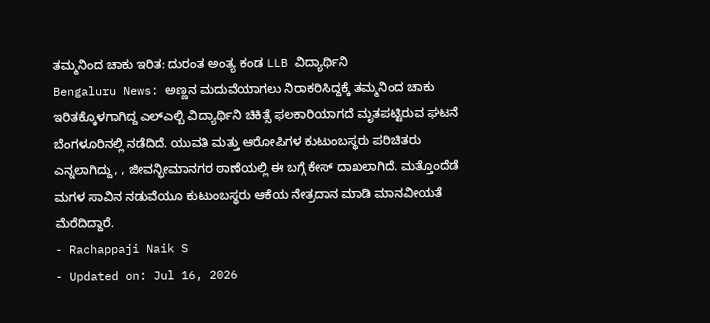ತಮ್ಮನಿಂದ ಚಾಕು ಇರಿತ: ದುರಂತ ಅಂತ್ಯ ಕಂಡ LLB ವಿದ್ಯಾರ್ಥಿನಿ
Bengaluru News: ಅಣ್ಣನ ಮದುವೆಯಾಗಲು ನಿರಾಕರಿಸಿದ್ದಕ್ಕೆ ತಮ್ಮನಿಂದ ಚಾಕು ಇರಿತಕ್ಕೊಳಗಾಗಿದ್ದ ಎಲ್ಎಲ್ಬಿ ವಿದ್ಯಾರ್ಥಿನಿ ಚಿಕಿತ್ಸೆ ಫಲಕಾರಿಯಾಗದೆ ಮೃತಪಟ್ಟಿರುವ ಘಟನೆ ಬೆಂಗಳೂರಿನಲ್ಲಿ ನಡೆದಿದೆ. ಯುವತಿ ಮತ್ತು ಆರೋಪಿಗಳ ಕುಟುಂಬಸ್ಥರು ಪರಿಚಿತರು ಎನ್ನಲಾಗಿದ್ದು, , ಜೀವನ್ಭೀಮಾನಗರ ಠಾಣೆಯಲ್ಲಿ ಈ ಬಗ್ಗೆ ಕೇಸ್ ದಾಖಲಾಗಿದೆ. ಮತ್ತೊಂದೆಡೆ ಮಗಳ ಸಾವಿನ ನಡುವೆಯೂ ಕುಟುಂಬಸ್ಥರು ಆಕೆಯ ನೇತ್ರದಾನ ಮಾಡಿ ಮಾನವೀಯತೆ ಮೆರೆದಿದ್ದಾರೆ.
- Rachappaji Naik S
- Updated on: Jul 16, 2026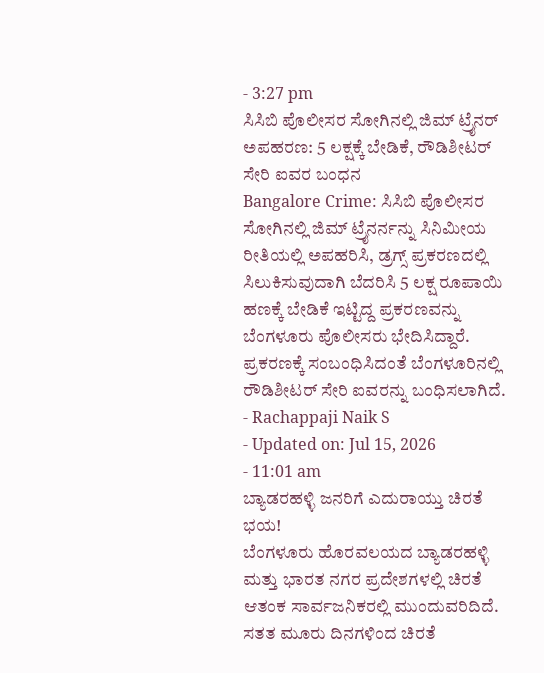- 3:27 pm
ಸಿಸಿಬಿ ಪೊಲೀಸರ ಸೋಗಿನಲ್ಲಿ ಜಿಮ್ ಟ್ರೈನರ್ ಅಪಹರಣ: 5 ಲಕ್ಷಕ್ಕೆ ಬೇಡಿಕೆ, ರೌಡಿಶೀಟರ್ ಸೇರಿ ಐವರ ಬಂಧನ
Bangalore Crime: ಸಿಸಿಬಿ ಪೊಲೀಸರ ಸೋಗಿನಲ್ಲಿ ಜಿಮ್ ಟ್ರೈನರ್ನನ್ನು ಸಿನಿಮೀಯ ರೀತಿಯಲ್ಲಿ ಅಪಹರಿಸಿ, ಡ್ರಗ್ಸ್ ಪ್ರಕರಣದಲ್ಲಿ ಸಿಲುಕಿಸುವುದಾಗಿ ಬೆದರಿಸಿ 5 ಲಕ್ಷ ರೂಪಾಯಿ ಹಣಕ್ಕೆ ಬೇಡಿಕೆ ಇಟ್ಟಿದ್ದ ಪ್ರಕರಣವನ್ನು ಬೆಂಗಳೂರು ಪೊಲೀಸರು ಭೇದಿಸಿದ್ದಾರೆ. ಪ್ರಕರಣಕ್ಕೆ ಸಂಬಂಧಿಸಿದಂತೆ ಬೆಂಗಳೂರಿನಲ್ಲಿ ರೌಡಿಶೀಟರ್ ಸೇರಿ ಐವರನ್ನು ಬಂಧಿಸಲಾಗಿದೆ.
- Rachappaji Naik S
- Updated on: Jul 15, 2026
- 11:01 am
ಬ್ಯಾಡರಹಳ್ಳಿ ಜನರಿಗೆ ಎದುರಾಯ್ತು ಚಿರತೆ ಭಯ!
ಬೆಂಗಳೂರು ಹೊರವಲಯದ ಬ್ಯಾಡರಹಳ್ಳಿ ಮತ್ತು ಭಾರತ ನಗರ ಪ್ರದೇಶಗಳಲ್ಲಿ ಚಿರತೆ ಆತಂಕ ಸಾರ್ವಜನಿಕರಲ್ಲಿ ಮುಂದುವರಿದಿದೆ. ಸತತ ಮೂರು ದಿನಗಳಿಂದ ಚಿರತೆ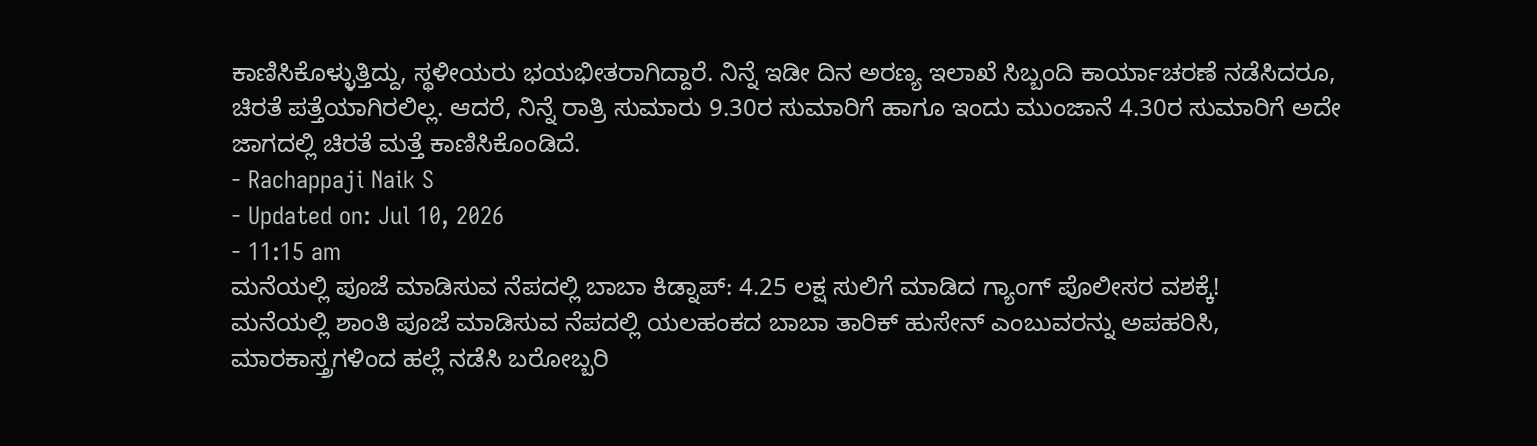ಕಾಣಿಸಿಕೊಳ್ಳುತ್ತಿದ್ದು, ಸ್ಥಳೀಯರು ಭಯಭೀತರಾಗಿದ್ದಾರೆ. ನಿನ್ನೆ ಇಡೀ ದಿನ ಅರಣ್ಯ ಇಲಾಖೆ ಸಿಬ್ಬಂದಿ ಕಾರ್ಯಾಚರಣೆ ನಡೆಸಿದರೂ, ಚಿರತೆ ಪತ್ತೆಯಾಗಿರಲಿಲ್ಲ. ಆದರೆ, ನಿನ್ನೆ ರಾತ್ರಿ ಸುಮಾರು 9.30ರ ಸುಮಾರಿಗೆ ಹಾಗೂ ಇಂದು ಮುಂಜಾನೆ 4.30ರ ಸುಮಾರಿಗೆ ಅದೇ ಜಾಗದಲ್ಲಿ ಚಿರತೆ ಮತ್ತೆ ಕಾಣಿಸಿಕೊಂಡಿದೆ.
- Rachappaji Naik S
- Updated on: Jul 10, 2026
- 11:15 am
ಮನೆಯಲ್ಲಿ ಪೂಜೆ ಮಾಡಿಸುವ ನೆಪದಲ್ಲಿ ಬಾಬಾ ಕಿಡ್ನಾಪ್: 4.25 ಲಕ್ಷ ಸುಲಿಗೆ ಮಾಡಿದ ಗ್ಯಾಂಗ್ ಪೊಲೀಸರ ವಶಕ್ಕೆ!
ಮನೆಯಲ್ಲಿ ಶಾಂತಿ ಪೂಜೆ ಮಾಡಿಸುವ ನೆಪದಲ್ಲಿ ಯಲಹಂಕದ ಬಾಬಾ ತಾರಿಕ್ ಹುಸೇನ್ ಎಂಬುವರನ್ನು ಅಪಹರಿಸಿ, ಮಾರಕಾಸ್ತ್ರಗಳಿಂದ ಹಲ್ಲೆ ನಡೆಸಿ ಬರೋಬ್ಬರಿ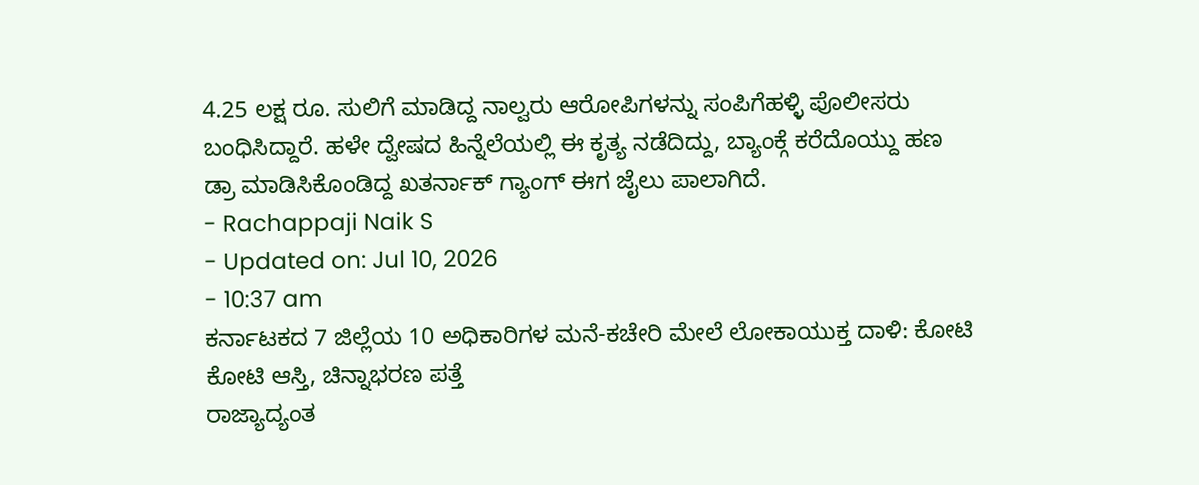4.25 ಲಕ್ಷ ರೂ. ಸುಲಿಗೆ ಮಾಡಿದ್ದ ನಾಲ್ವರು ಆರೋಪಿಗಳನ್ನು ಸಂಪಿಗೆಹಳ್ಳಿ ಪೊಲೀಸರು ಬಂಧಿಸಿದ್ದಾರೆ. ಹಳೇ ದ್ವೇಷದ ಹಿನ್ನೆಲೆಯಲ್ಲಿ ಈ ಕೃತ್ಯ ನಡೆದಿದ್ದು, ಬ್ಯಾಂಕ್ಗೆ ಕರೆದೊಯ್ದು ಹಣ ಡ್ರಾ ಮಾಡಿಸಿಕೊಂಡಿದ್ದ ಖತರ್ನಾಕ್ ಗ್ಯಾಂಗ್ ಈಗ ಜೈಲು ಪಾಲಾಗಿದೆ.
- Rachappaji Naik S
- Updated on: Jul 10, 2026
- 10:37 am
ಕರ್ನಾಟಕದ 7 ಜಿಲ್ಲೆಯ 10 ಅಧಿಕಾರಿಗಳ ಮನೆ-ಕಚೇರಿ ಮೇಲೆ ಲೋಕಾಯುಕ್ತ ದಾಳಿ: ಕೋಟಿ ಕೋಟಿ ಆಸ್ತಿ, ಚಿನ್ನಾಭರಣ ಪತ್ತೆ
ರಾಜ್ಯಾದ್ಯಂತ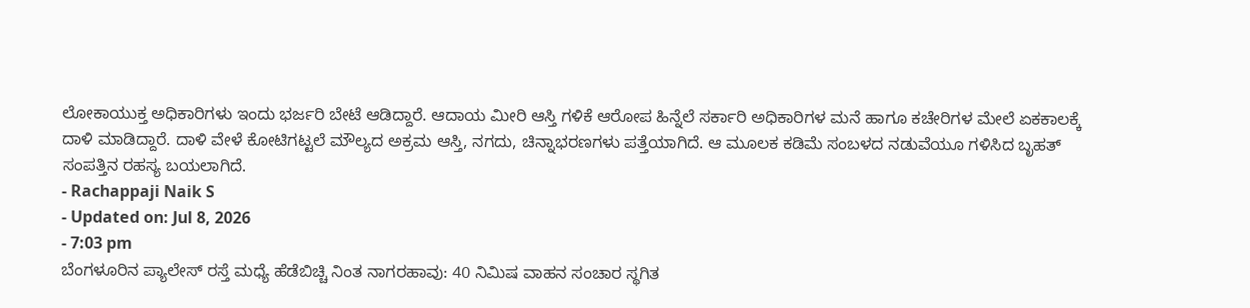ಲೋಕಾಯುಕ್ತ ಅಧಿಕಾರಿಗಳು ಇಂದು ಭರ್ಜರಿ ಬೇಟೆ ಆಡಿದ್ದಾರೆ. ಆದಾಯ ಮೀರಿ ಆಸ್ತಿ ಗಳಿಕೆ ಆರೋಪ ಹಿನ್ನೆಲೆ ಸರ್ಕಾರಿ ಅಧಿಕಾರಿಗಳ ಮನೆ ಹಾಗೂ ಕಚೇರಿಗಳ ಮೇಲೆ ಏಕಕಾಲಕ್ಕೆ ದಾಳಿ ಮಾಡಿದ್ದಾರೆ. ದಾಳಿ ವೇಳೆ ಕೋಟಿಗಟ್ಟಲೆ ಮೌಲ್ಯದ ಅಕ್ರಮ ಆಸ್ತಿ, ನಗದು, ಚಿನ್ನಾಭರಣಗಳು ಪತ್ತೆಯಾಗಿದೆ. ಆ ಮೂಲಕ ಕಡಿಮೆ ಸಂಬಳದ ನಡುವೆಯೂ ಗಳಿಸಿದ ಬೃಹತ್ ಸಂಪತ್ತಿನ ರಹಸ್ಯ ಬಯಲಾಗಿದೆ.
- Rachappaji Naik S
- Updated on: Jul 8, 2026
- 7:03 pm
ಬೆಂಗಳೂರಿನ ಪ್ಯಾಲೇಸ್ ರಸ್ತೆ ಮಧ್ಯೆ ಹೆಡೆಬಿಚ್ಚಿ ನಿಂತ ನಾಗರಹಾವು: 40 ನಿಮಿಷ ವಾಹನ ಸಂಚಾರ ಸ್ಥಗಿತ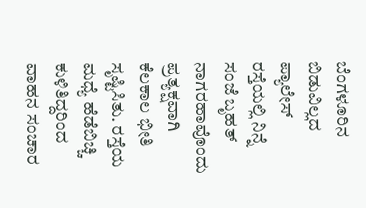ಬೆಂಗಳೂರಿನ ಬಿಡುವಿಲ್ಲದ ಪ್ಯಾಲೇಸ್ ರಸ್ತೆಯಲ್ಲಿ ನಿನ್ನೆ ಸಂಜೆ ಬೃಹತ್ ನಾಗರಹಾವೊಂದು ಪ್ರತ್ಯಕ್ಷವಾಗಿ ಕೆಲಕಾಲ ಭೀತಿ ಸೃಷ್ಟಿಸಿತು. ರಸ್ತೆಯ ಮಧ್ಯೆ ಹೆಡೆಬಿಚ್ಚಿ ಕುಳಿತಿದ್ದರಿಂದ ವಾಹನ ಸಂಚಾರ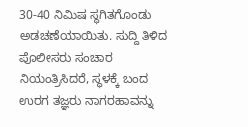30-40 ನಿಮಿಷ ಸ್ಥಗಿತಗೊಂಡು ಅಡಚಣೆಯಾಯಿತು. ಸುದ್ದಿ ತಿಳಿದ ಪೊಲೀಸರು ಸಂಚಾರ ನಿಯಂತ್ರಿಸಿದರೆ, ಸ್ಥಳಕ್ಕೆ ಬಂದ ಉರಗ ತಜ್ಞರು ನಾಗರಹಾವನ್ನು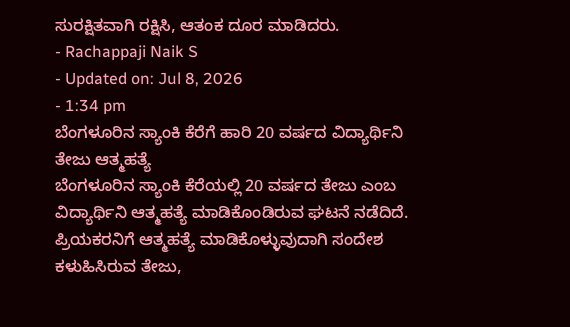ಸುರಕ್ಷಿತವಾಗಿ ರಕ್ಷಿಸಿ, ಆತಂಕ ದೂರ ಮಾಡಿದರು.
- Rachappaji Naik S
- Updated on: Jul 8, 2026
- 1:34 pm
ಬೆಂಗಳೂರಿನ ಸ್ಯಾಂಕಿ ಕೆರೆಗೆ ಹಾರಿ 20 ವರ್ಷದ ವಿದ್ಯಾರ್ಥಿನಿ ತೇಜು ಆತ್ಮಹತ್ಯೆ
ಬೆಂಗಳೂರಿನ ಸ್ಯಾಂಕಿ ಕೆರೆಯಲ್ಲಿ 20 ವರ್ಷದ ತೇಜು ಎಂಬ ವಿದ್ಯಾರ್ಥಿನಿ ಆತ್ಮಹತ್ಯೆ ಮಾಡಿಕೊಂಡಿರುವ ಘಟನೆ ನಡೆದಿದೆ. ಪ್ರಿಯಕರನಿಗೆ ಆತ್ಮಹತ್ಯೆ ಮಾಡಿಕೊಳ್ಳುವುದಾಗಿ ಸಂದೇಶ ಕಳುಹಿಸಿರುವ ತೇಜು,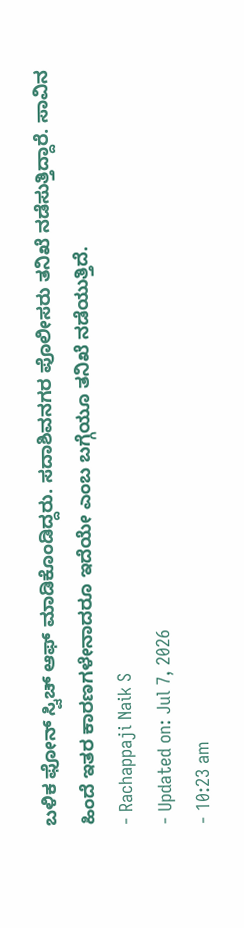ಬಳಿಕ ಫೋನ್ ಸ್ವಿಚ್ ಆಫ್ ಮಾಡಿಕೊಂಡಿದ್ದರು. ಸದಾಶಿವನಗರ ಪೊಲೀಸರು ತನಿಖೆ ನಡೆಸುತ್ತಿದ್ದಾರೆ. ಸಾವಿನ ಹಿಂದೆ ಇತರ ಕಾರಣಗಳೇನಾದರೂ ಇದೆಯೇ ಎಂಬ ಬಗ್ಗೆಯೂ ತನಿಖೆ ನಡೆಯುತ್ತಿದೆ.
- Rachappaji Naik S
- Updated on: Jul 7, 2026
- 10:23 am